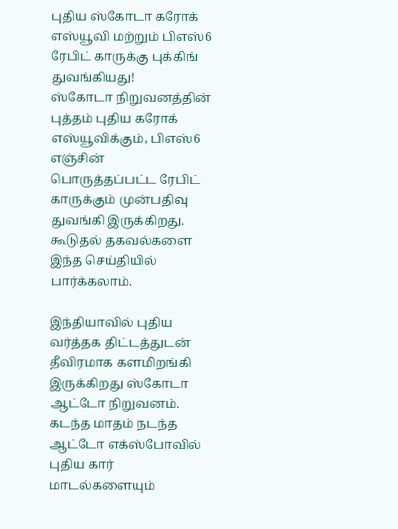புதிய ஸ்கோடா கரோக் எஸ்யூவி மற்றும் பிஎஸ்6 ரேபிட் காருக்கு புக்கிங் துவங்கியது!
ஸ்கோடா நிறுவனத்தின் புத்தம் புதிய கரோக் எஸ்யூவிக்கும், பிஎஸ்6 எஞ்சின் பொருத்தப்பட்ட ரேபிட் காருக்கும் முன்பதிவு துவங்கி இருக்கிறது. கூடுதல் தகவல்களை இந்த செய்தியில் பார்க்கலாம்.

இந்தியாவில் புதிய வர்த்தக திட்டத்துடன் தீவிரமாக களமிறங்கி இருக்கிறது ஸ்கோடா ஆட்டோ நிறுவனம். கடந்த மாதம் நடந்த ஆட்டோ எக்ஸ்போவில் புதிய கார் மாடல்களையும்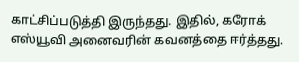காட்சிப்படுத்தி இருந்தது. இதில், கரோக் எஸ்யூவி அனைவரின் கவனத்தை ஈர்த்தது.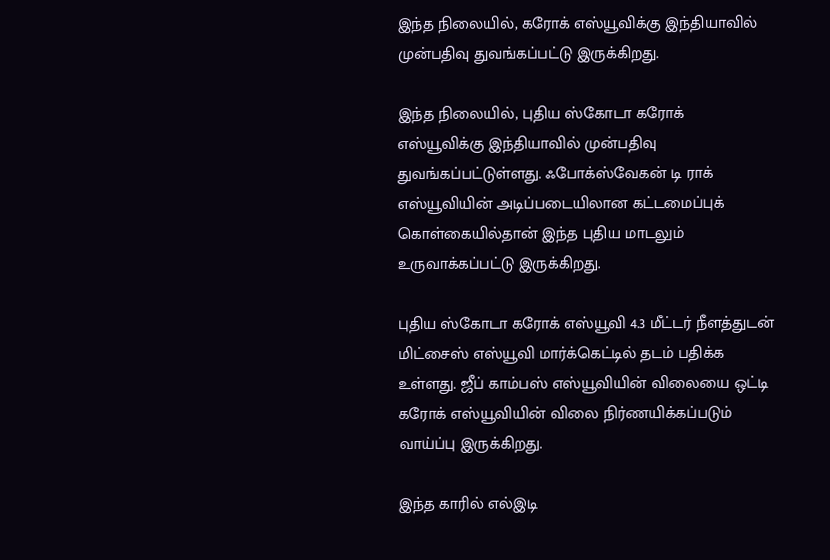இந்த நிலையில், கரோக் எஸ்யூவிக்கு இந்தியாவில் முன்பதிவு துவங்கப்பட்டு இருக்கிறது.

இந்த நிலையில், புதிய ஸ்கோடா கரோக் எஸ்யூவிக்கு இந்தியாவில் முன்பதிவு துவங்கப்பட்டுள்ளது. ஃபோக்ஸ்வேகன் டி ராக் எஸ்யூவியின் அடிப்படையிலான கட்டமைப்புக் கொள்கையில்தான் இந்த புதிய மாடலும் உருவாக்கப்பட்டு இருக்கிறது.

புதிய ஸ்கோடா கரோக் எஸ்யூவி 4.3 மீட்டர் நீளத்துடன் மிட்சைஸ் எஸ்யூவி மார்க்கெட்டில் தடம் பதிக்க உள்ளது. ஜீப் காம்பஸ் எஸ்யூவியின் விலையை ஒட்டி கரோக் எஸ்யூவியின் விலை நிர்ணயிக்கப்படும் வாய்ப்பு இருக்கிறது.

இந்த காரில் எல்இடி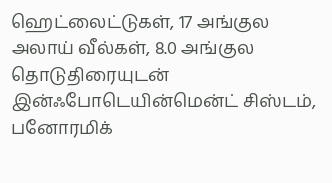ஹெட்லைட்டுகள், 17 அங்குல அலாய் வீல்கள், 8.0 அங்குல தொடுதிரையுடன் இன்ஃபோடெயின்மென்ட் சிஸ்டம், பனோரமிக்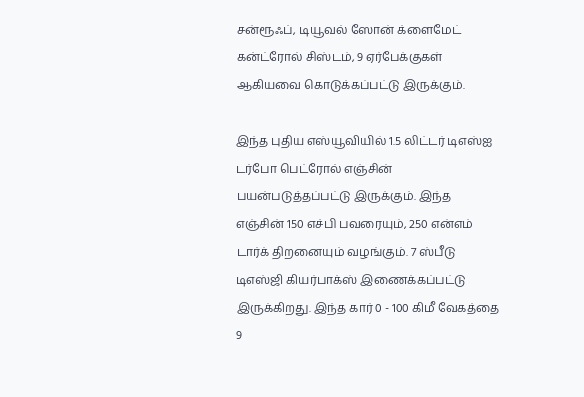சன்ரூஃப், டியூவல் ஸோன் க்ளைமேட் கன்ட்ரோல் சிஸ்டம், 9 ஏர்பேக்குகள் ஆகியவை கொடுக்கப்பட்டு இருக்கும்.

இந்த புதிய எஸ்யூவியில் 1.5 லிட்டர் டிஎஸ்ஐ டர்போ பெட்ரோல் எஞ்சின் பயன்படுத்தப்பட்டு இருக்கும். இந்த எஞ்சின் 150 எச்பி பவரையும், 250 என்எம் டார்க் திறனையும் வழங்கும். 7 ஸ்பீடு டிஎஸ்ஜி கியர்பாக்ஸ் இணைக்கப்பட்டு இருக்கிறது. இந்த கார் 0 - 100 கிமீ வேகத்தை 9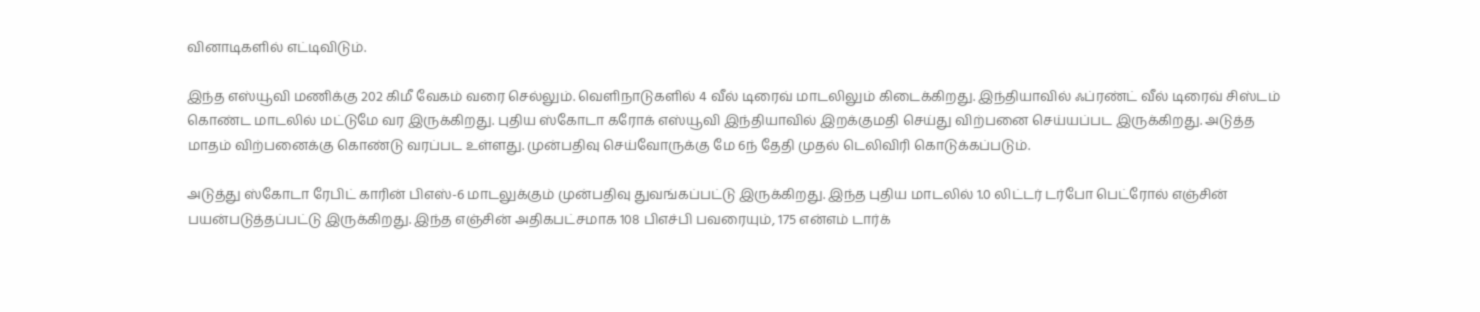வினாடிகளில் எட்டிவிடும்.

இந்த எஸ்யூவி மணிக்கு 202 கிமீ வேகம் வரை செல்லும். வெளிநாடுகளில் 4 வீல் டிரைவ் மாடலிலும் கிடைக்கிறது. இந்தியாவில் ஃப்ரண்ட் வீல் டிரைவ் சிஸ்டம் கொண்ட மாடலில் மட்டுமே வர இருக்கிறது. புதிய ஸ்கோடா கரோக் எஸ்யூவி இந்தியாவில் இறக்குமதி செய்து விற்பனை செய்யப்பட இருக்கிறது. அடுத்த மாதம் விற்பனைக்கு கொண்டு வரப்பட உள்ளது. முன்பதிவு செய்வோருக்கு மே 6ந் தேதி முதல் டெலிவிரி கொடுக்கப்படும்.

அடுத்து ஸ்கோடா ரேபிட் காரின் பிஎஸ்-6 மாடலுக்கும் முன்பதிவு துவங்கப்பட்டு இருக்கிறது. இந்த புதிய மாடலில் 1.0 லிட்டர் டர்போ பெட்ரோல் எஞ்சின் பயன்படுத்தப்பட்டு இருக்கிறது. இந்த எஞ்சின் அதிகபட்சமாக 108 பிஎச்பி பவரையும், 175 என்எம் டார்க்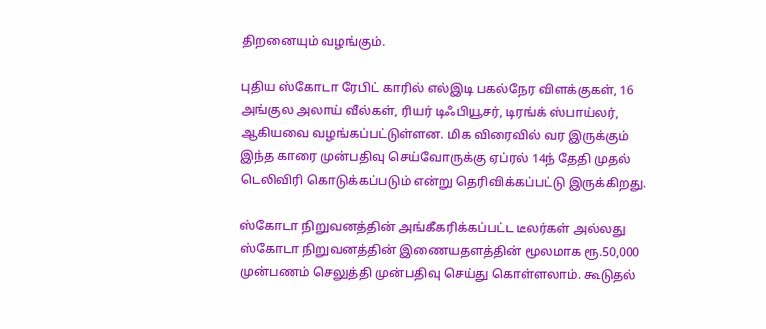திறனையும் வழங்கும்.

புதிய ஸ்கோடா ரேபிட் காரில் எல்இடி பகல்நேர விளக்குகள், 16 அங்குல அலாய் வீல்கள், ரியர் டிஃபியூசர், டிரங்க் ஸ்பாய்லர், ஆகியவை வழங்கப்பட்டுள்ளன. மிக விரைவில் வர இருக்கும் இந்த காரை முன்பதிவு செய்வோருக்கு ஏப்ரல் 14ந் தேதி முதல் டெலிவிரி கொடுக்கப்படும் என்று தெரிவிக்கப்பட்டு இருக்கிறது.

ஸ்கோடா நிறுவனத்தின் அங்கீகரிக்கப்பட்ட டீலர்கள் அல்லது ஸ்கோடா நிறுவனத்தின் இணையதளத்தின் மூலமாக ரூ.50,000 முன்பணம் செலுத்தி முன்பதிவு செய்து கொள்ளலாம். கூடுதல்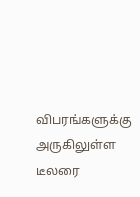விபரங்களுக்கு அருகிலுள்ள டீலரை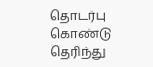தொடர்பு கொண்டு தெரிந்து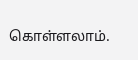கொள்ளலாம்.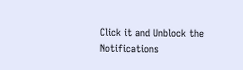Click it and Unblock the Notifications